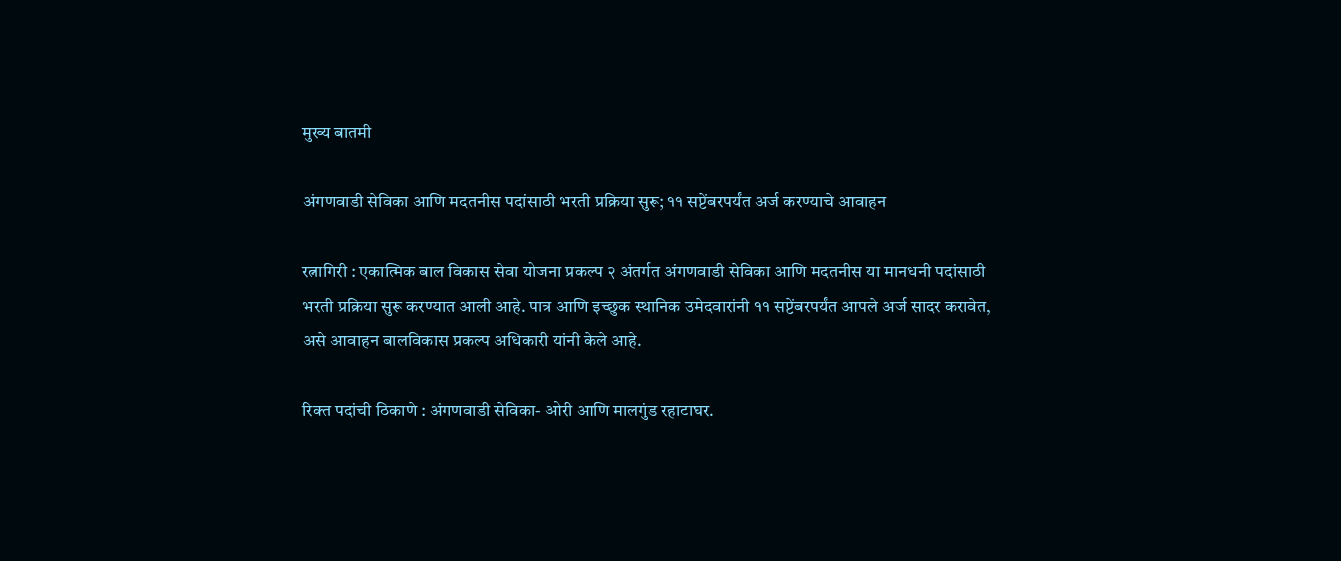मुख्य बातमी

अंगणवाडी सेविका आणि मदतनीस पदांसाठी भरती प्रक्रिया सुरू; ११ सप्टेंबरपर्यंत अर्ज करण्याचे आवाहन

रत्नागिरी : एकात्मिक बाल विकास सेवा योजना प्रकल्प २ अंतर्गत अंगणवाडी सेविका आणि मदतनीस या मानधनी पदांसाठी भरती प्रक्रिया सुरू करण्यात आली आहे. पात्र आणि इच्छुक स्थानिक उमेदवारांनी ११ सप्टेंबरपर्यंत आपले अर्ज सादर करावेत, असे आवाहन बालविकास प्रकल्प अधिकारी यांनी केले आहे.

रिक्त पदांची ठिकाणे : अंगणवाडी सेविका- ओरी आणि मालगुंड रहाटाघर.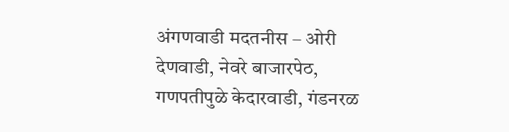अंगणवाडी मदतनीस – ओरी देणवाडी, नेवरे बाजारपेठ, गणपतीपुळे केदारवाडी, गंडनरळ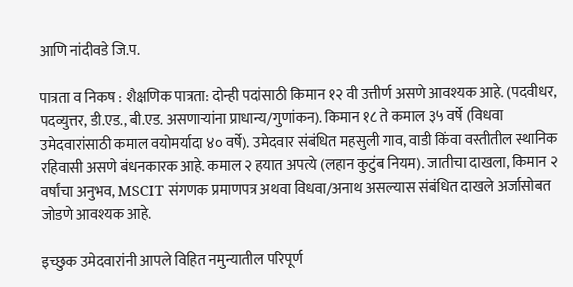आणि नांदीवडे जि.प.

पात्रता व निकष : शैक्षणिक पात्रता: दोन्ही पदांसाठी किमान १२ वी उत्तीर्ण असणे आवश्यक आहे. (पदवीधर, पदव्युत्तर, डी.एड., बी.एड. असणाऱ्यांना प्राधान्य/गुणांकन). किमान १८ ते कमाल ३५ वर्षे (विधवा उमेदवारांसाठी कमाल वयोमर्यादा ४० वर्षे). उमेदवार संबंधित महसुली गाव, वाडी किंवा वस्तीतील स्थानिक रहिवासी असणे बंधनकारक आहे. कमाल २ हयात अपत्ये (लहान कुटुंब नियम). जातीचा दाखला, किमान २ वर्षांचा अनुभव, MSCIT संगणक प्रमाणपत्र अथवा विधवा/अनाथ असल्यास संबंधित दाखले अर्जासोबत जोडणे आवश्यक आहे.

इच्छुक उमेदवारांनी आपले विहित नमुन्यातील परिपूर्ण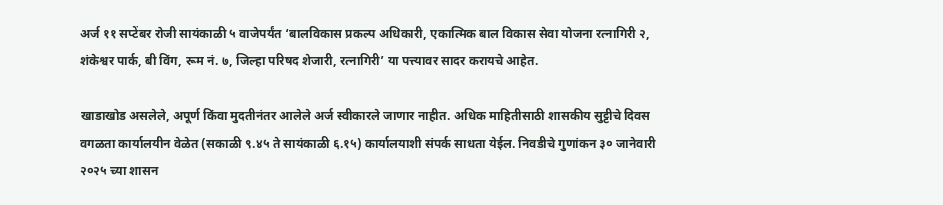अर्ज ११ सप्टेंबर रोजी सायंकाळी ५ वाजेपर्यंत ‘बालविकास प्रकल्प अधिकारी, एकात्मिक बाल विकास सेवा योजना रत्नागिरी २, शंकेश्वर पार्क, बी विंग, रूम नं. ७, जिल्हा परिषद शेजारी, रत्नागिरी’ या पत्त्यावर सादर करायचे आहेत.

खाडाखोड असलेले, अपूर्ण किंवा मुदतीनंतर आलेले अर्ज स्वीकारले जाणार नाहीत. अधिक माहितीसाठी शासकीय सुट्टीचे दिवस वगळता कार्यालयीन वेळेत (सकाळी ९.४५ ते सायंकाळी ६.१५) कार्यालयाशी संपर्क साधता येईल. निवडीचे गुणांकन ३० जानेवारी २०२५ च्या शासन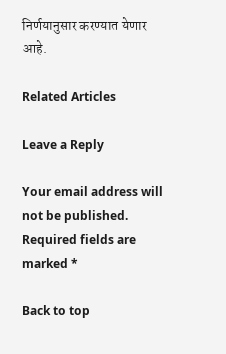निर्णयानुसार करण्यात येणार आहे.

Related Articles

Leave a Reply

Your email address will not be published. Required fields are marked *

Back to top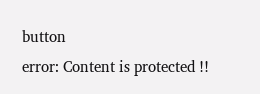button
error: Content is protected !!